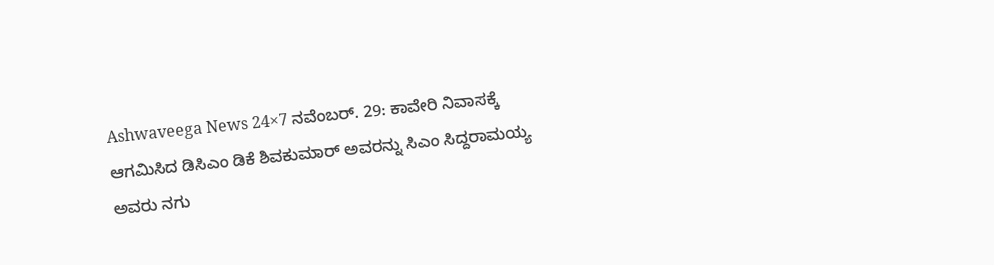Ashwaveega News 24×7 ನವೆಂಬರ್. 29: ಕಾವೇರಿ ನಿವಾಸಕ್ಕೆ ಆಗಮಿಸಿದ ಡಿಸಿಎಂ ಡಿಕೆ ಶಿವಕುಮಾರ್ ಅವರನ್ನು ಸಿಎಂ ಸಿದ್ದರಾಮಯ್ಯ ಅವರು ನಗು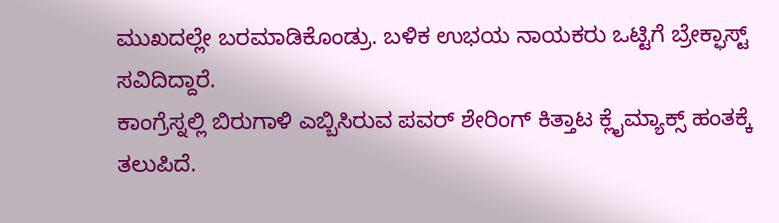ಮುಖದಲ್ಲೇ ಬರಮಾಡಿಕೊಂಡ್ರು. ಬಳಿಕ ಉಭಯ ನಾಯಕರು ಒಟ್ಟಿಗೆ ಬ್ರೇಕ್ಫಾಸ್ಟ್ ಸವಿದಿದ್ದಾರೆ.
ಕಾಂಗ್ರೆಸ್ನಲ್ಲಿ ಬಿರುಗಾಳಿ ಎಬ್ಬಿಸಿರುವ ಪವರ್ ಶೇರಿಂಗ್ ಕಿತ್ತಾಟ ಕ್ಲೈಮ್ಯಾಕ್ಸ್ ಹಂತಕ್ಕೆ ತಲುಪಿದೆ.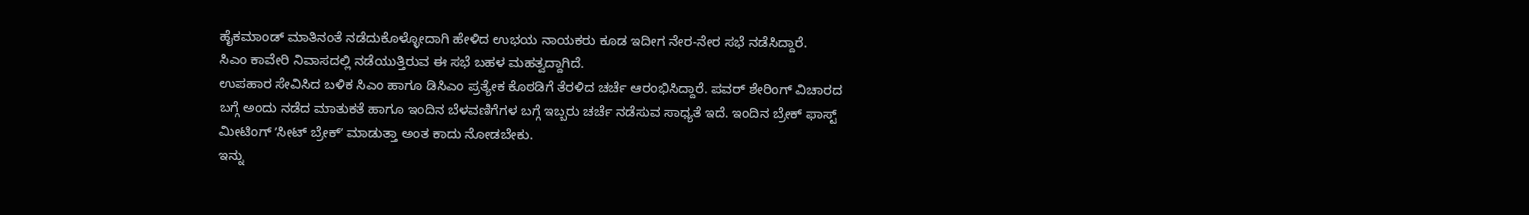ಹೈಕಮಾಂಡ್ ಮಾತಿನಂತೆ ನಡೆದುಕೊಳ್ಳೋದಾಗಿ ಹೇಳಿದ ಉಭಯ ನಾಯಕರು ಕೂಡ ಇದೀಗ ನೇರ-ನೇರ ಸಭೆ ನಡೆಸಿದ್ದಾರೆ.
ಸಿಎಂ ಕಾವೇರಿ ನಿವಾಸದಲ್ಲಿ ನಡೆಯುತ್ತಿರುವ ಈ ಸಭೆ ಬಹಳ ಮಹತ್ವದ್ದಾಗಿದೆ.
ಉಪಹಾರ ಸೇವಿಸಿದ ಬಳಿಕ ಸಿಎಂ ಹಾಗೂ ಡಿಸಿಎಂ ಪ್ರತ್ಯೇಕ ಕೊಠಡಿಗೆ ತೆರಳಿದ ಚರ್ಚೆ ಆರಂಭಿಸಿದ್ದಾರೆ. ಪವರ್ ಶೇರಿಂಗ್ ವಿಚಾರದ ಬಗ್ಗೆ ಅಂದು ನಡೆದ ಮಾತುಕತೆ ಹಾಗೂ ಇಂದಿನ ಬೆಳವಣಿಗೆಗಳ ಬಗ್ಗೆ ಇಬ್ಬರು ಚರ್ಚೆ ನಡೆಸುವ ಸಾಧ್ಯತೆ ಇದೆ. ಇಂದಿನ ಬ್ರೇಕ್ ಫಾಸ್ಟ್ ಮೀಟಿಂಗ್ ʼಸೀಟ್ ಬ್ರೇಕ್ʼ ಮಾಡುತ್ತಾ ಅಂತ ಕಾದು ನೋಡಬೇಕು.
ಇನ್ನು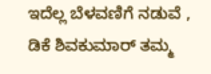ಇದೆಲ್ಲ ಬೆಳವಣಿಗೆ ನಡುವೆ , ಡಿಕೆ ಶಿವಕುಮಾರ್ ತಮ್ಮ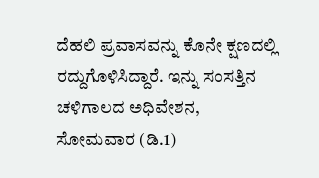ದೆಹಲಿ ಪ್ರವಾಸವನ್ನು ಕೊನೇ ಕ್ಷಣದಲ್ಲಿ ರದ್ದುಗೊಳಿಸಿದ್ದಾರೆ. ಇನ್ನು ಸಂಸತ್ತಿನ ಚಳಿಗಾಲದ ಅಧಿವೇಶನ, ಸೋಮವಾರ (ಡಿ.1)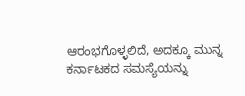ಆರಂಭಗೊಳ್ಳಲಿದೆ, ಅದಕ್ಕೂ ಮುನ್ನ ಕರ್ನಾಟಕದ ಸಮಸ್ಯೆಯನ್ನು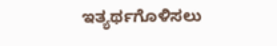ಇತ್ಯರ್ಥಗೊಳಿಸಲು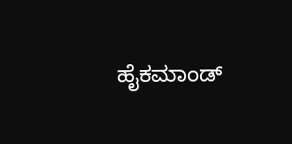ಹೈಕಮಾಂಡ್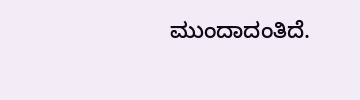ಮುಂದಾದಂತಿದೆ.